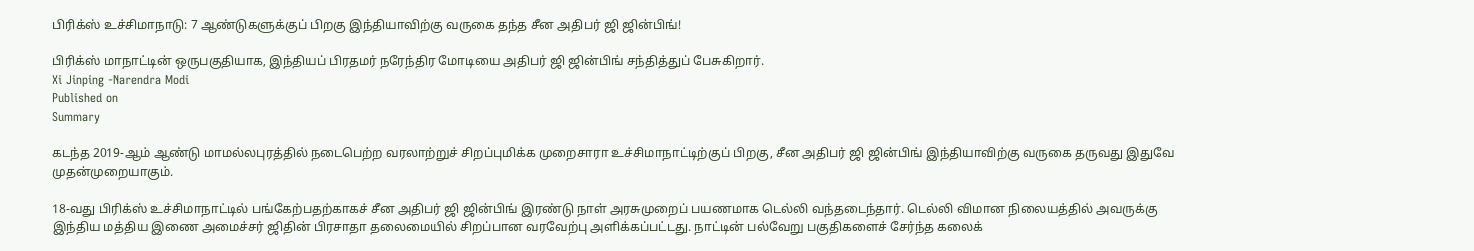பிரிக்ஸ் உச்சிமாநாடு: 7 ஆண்டுகளுக்குப் பிறகு இந்தியாவிற்கு வருகை தந்த சீன அதிபர் ஜி ஜின்பிங்!

பிரிக்ஸ் மாநாட்டின் ஒருபகுதியாக, இந்தியப் பிரதமர் நரேந்திர மோடியை அதிபர் ஜி ஜின்பிங் சந்தித்துப் பேசுகிறார்.
Xi Jinping -Narendra Modi
Published on
Summary

கடந்த 2019-ஆம் ஆண்டு மாமல்லபுரத்தில் நடைபெற்ற வரலாற்றுச் சிறப்புமிக்க முறைசாரா உச்சிமாநாட்டிற்குப் பிறகு, சீன அதிபர் ஜி ஜின்பிங் இந்தியாவிற்கு வருகை தருவது இதுவே முதன்முறையாகும்.

18-வது பிரிக்ஸ் உச்சிமாநாட்டில் பங்கேற்பதற்காகச் சீன அதிபர் ஜி ஜின்பிங் இரண்டு நாள் அரசுமுறைப் பயணமாக டெல்லி வந்தடைந்தார். டெல்லி விமான நிலையத்தில் அவருக்கு இந்திய மத்திய இணை அமைச்சர் ஜிதின் பிரசாதா தலைமையில் சிறப்பான வரவேற்பு அளிக்கப்பட்டது. நாட்டின் பல்வேறு பகுதிகளைச் சேர்ந்த கலைக்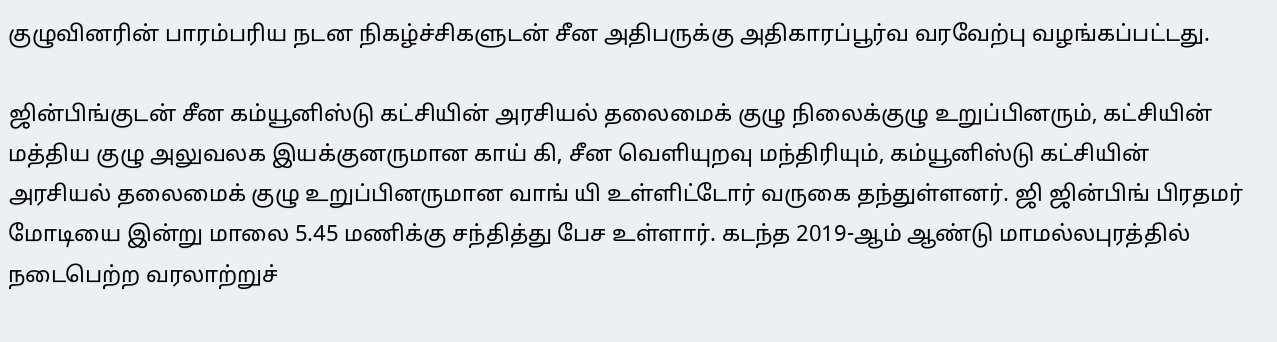குழுவினரின் பாரம்பரிய நடன நிகழ்ச்சிகளுடன் சீன அதிபருக்கு அதிகாரப்பூர்வ வரவேற்பு வழங்கப்பட்டது.

ஜின்பிங்குடன் சீன கம்யூனிஸ்டு கட்சியின் அரசியல் தலைமைக் குழு நிலைக்குழு உறுப்பினரும், கட்சியின் மத்திய குழு அலுவலக இயக்குனருமான காய் கி, சீன வெளியுறவு மந்திரியும், கம்யூனிஸ்டு கட்சியின் அரசியல் தலைமைக் குழு உறுப்பினருமான வாங் யி உள்ளிட்டோர் வருகை தந்துள்ளனர். ஜி ஜின்பிங் பிரதமர் மோடியை இன்று மாலை 5.45 மணிக்கு சந்தித்து பேச உள்ளார். கடந்த 2019-ஆம் ஆண்டு மாமல்லபுரத்தில் நடைபெற்ற வரலாற்றுச்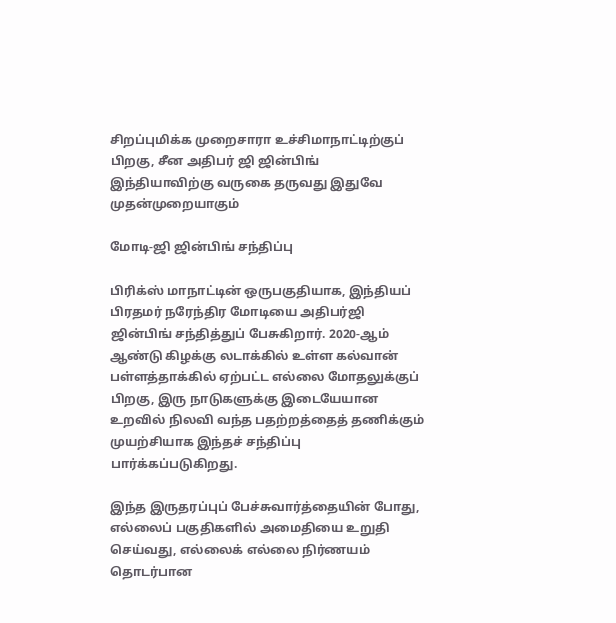சிறப்புமிக்க முறைசாரா உச்சிமாநாட்டிற்குப் பிறகு, சீன அதிபர் ஜி ஜின்பிங் இந்தியாவிற்கு வருகை தருவது இதுவே முதன்முறையாகும்

மோடி-ஜி ஜின்பிங் சந்திப்பு

பிரிக்ஸ் மாநாட்டின் ஒருபகுதியாக, இந்தியப் பிரதமர் நரேந்திர மோடியை அதிபர்ஜி ஜின்பிங் சந்தித்துப் பேசுகிறார். 2020-ஆம் ஆண்டு கிழக்கு லடாக்கில் உள்ள கல்வான் பள்ளத்தாக்கில் ஏற்பட்ட எல்லை மோதலுக்குப் பிறகு, இரு நாடுகளுக்கு இடையேயான உறவில் நிலவி வந்த பதற்றத்தைத் தணிக்கும் முயற்சியாக இந்தச் சந்திப்பு பார்க்கப்படுகிறது.

இந்த இருதரப்புப் பேச்சுவார்த்தையின் போது, எல்லைப் பகுதிகளில் அமைதியை உறுதி செய்வது, எல்லைக் எல்லை நிர்ணயம் தொடர்பான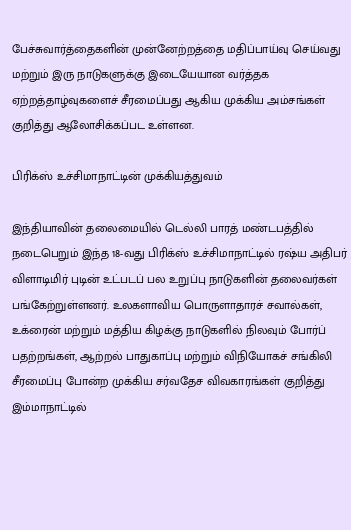பேச்சுவார்த்தைகளின் முன்னேற்றத்தை மதிப்பாய்வு செய்வது மற்றும் இரு நாடுகளுக்கு இடையேயான வர்த்தக ஏற்றத்தாழ்வுகளைச் சீரமைப்பது ஆகிய முக்கிய அம்சங்கள் குறித்து ஆலோசிக்கப்பட உள்ளன.

பிரிக்ஸ் உச்சிமாநாட்டின் முக்கியத்துவம்

இந்தியாவின் தலைமையில் டெல்லி பாரத் மண்டபத்தில் நடைபெறும் இந்த 18-வது பிரிக்ஸ் உச்சிமாநாட்டில் ரஷ்ய அதிபர் விளாடிமிர் புடின் உட்படப் பல உறுப்பு நாடுகளின் தலைவர்கள் பங்கேற்றுள்ளனர். உலகளாவிய பொருளாதாரச் சவால்கள், உக்ரைன் மற்றும் மத்திய கிழக்கு நாடுகளில் நிலவும் போர்ப் பதற்றங்கள், ஆற்றல் பாதுகாப்பு மற்றும் விநியோகச் சங்கிலி சீரமைப்பு போன்ற முக்கிய சர்வதேச விவகாரங்கள் குறித்து இம்மாநாட்டில்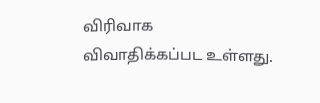விரிவாக விவாதிக்கப்பட உள்ளது.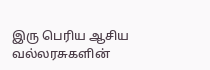இரு பெரிய ஆசிய வல்லரசுகளின்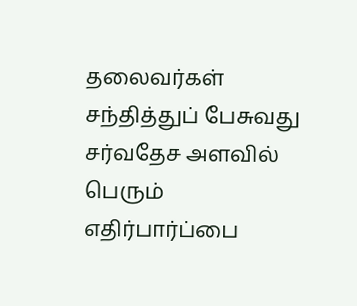தலைவர்கள் சந்தித்துப் பேசுவது சர்வதேச அளவில் பெரும் எதிர்பார்ப்பை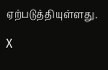ஏற்படுத்தியுள்ளது.

X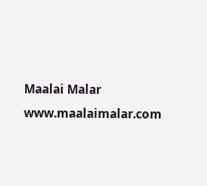Maalai Malar
www.maalaimalar.com